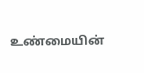உண்மையின்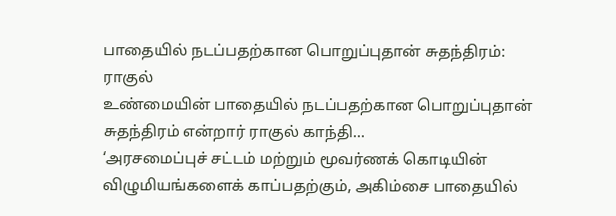பாதையில் நடப்பதற்கான பொறுப்புதான் சுதந்திரம்: ராகுல்
உண்மையின் பாதையில் நடப்பதற்கான பொறுப்புதான் சுதந்திரம் என்றார் ராகுல் காந்தி...
‘அரசமைப்புச் சட்டம் மற்றும் மூவர்ணக் கொடியின் விழுமியங்களைக் காப்பதற்கும், அகிம்சை பாதையில்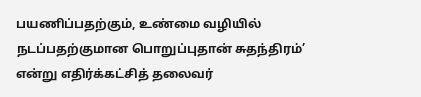பயணிப்பதற்கும், உண்மை வழியில் நடப்பதற்குமான பொறுப்புதான் சுதந்திரம்’ என்று எதிர்க்கட்சித் தலைவர்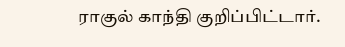ராகுல் காந்தி குறிப்பிட்டார்.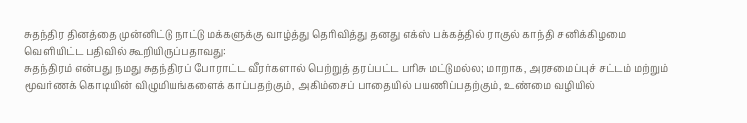சுதந்திர தினத்தை முன்னிட்டு நாட்டு மக்களுக்கு வாழ்த்து தெரிவித்து தனது எக்ஸ் பக்கத்தில் ராகுல் காந்தி சனிக்கிழமை வெளியிட்ட பதிவில் கூறியிருப்பதாவது:
சுதந்திரம் என்பது நமது சுதந்திரப் போராட்ட வீரர்களால் பெற்றுத் தரப்பட்ட பரிசு மட்டுமல்ல; மாறாக, அரசமைப்புச் சட்டம் மற்றும் மூவர்ணக் கொடியின் விழுமியங்களைக் காப்பதற்கும், அகிம்சைப் பாதையில் பயணிப்பதற்கும், உண்மை வழியில்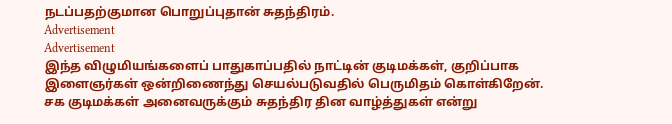நடப்பதற்குமான பொறுப்புதான் சுதந்திரம்.
Advertisement
Advertisement
இந்த விழுமியங்களைப் பாதுகாப்பதில் நாட்டின் குடிமக்கள், குறிப்பாக இளைஞர்கள் ஒன்றிணைந்து செயல்படுவதில் பெருமிதம் கொள்கிறேன்.
சக குடிமக்கள் அனைவருக்கும் சுதந்திர தின வாழ்த்துகள் என்று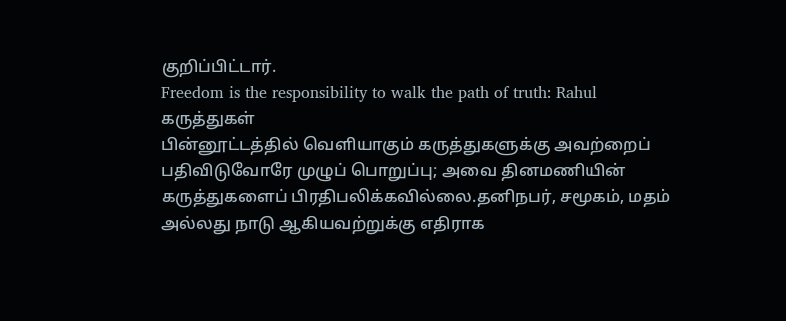குறிப்பிட்டார்.
Freedom is the responsibility to walk the path of truth: Rahul
கருத்துகள்
பின்னூட்டத்தில் வெளியாகும் கருத்துகளுக்கு அவற்றைப் பதிவிடுவோரே முழுப் பொறுப்பு; அவை தினமணியின் கருத்துகளைப் பிரதிபலிக்கவில்லை.தனிநபர், சமூகம், மதம் அல்லது நாடு ஆகியவற்றுக்கு எதிராக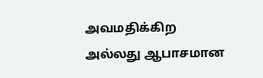அவமதிக்கிற அல்லது ஆபாசமான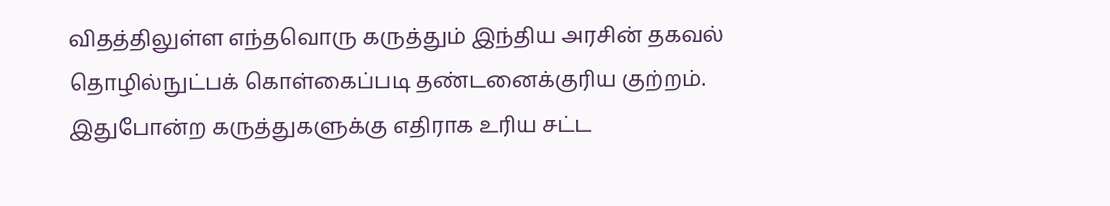விதத்திலுள்ள எந்தவொரு கருத்தும் இந்திய அரசின் தகவல் தொழில்நுட்பக் கொள்கைப்படி தண்டனைக்குரிய குற்றம். இதுபோன்ற கருத்துகளுக்கு எதிராக உரிய சட்ட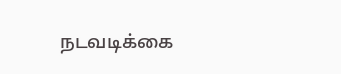நடவடிக்கை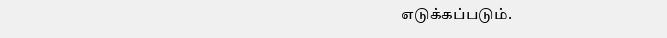எடுக்கப்படும்.